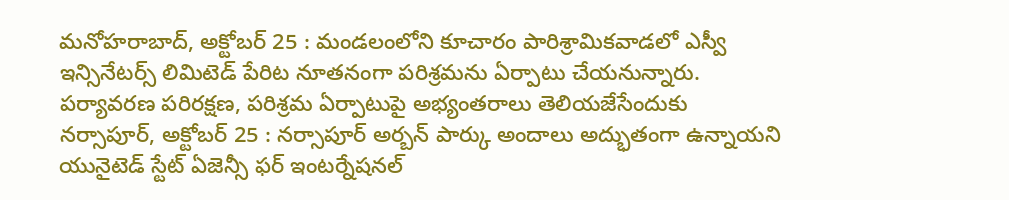మనోహరాబాద్, అక్టోబర్ 25 : మండలంలోని కూచారం పారిశ్రామికవాడలో ఎస్వీ ఇన్సినేటర్స్ లిమిటెడ్ పేరిట నూతనంగా పరిశ్రమను ఏర్పాటు చేయనున్నారు. పర్యావరణ పరిరక్షణ, పరిశ్రమ ఏర్పాటుపై అభ్యంతరాలు తెలియజేసేందుకు
నర్సాపూర్, అక్టోబర్ 25 : నర్సాపూర్ అర్బన్ పార్కు అందాలు అద్భుతంగా ఉన్నాయని యునైటెడ్ స్టేట్ ఏజెన్సీ ఫర్ ఇంటర్నేషనల్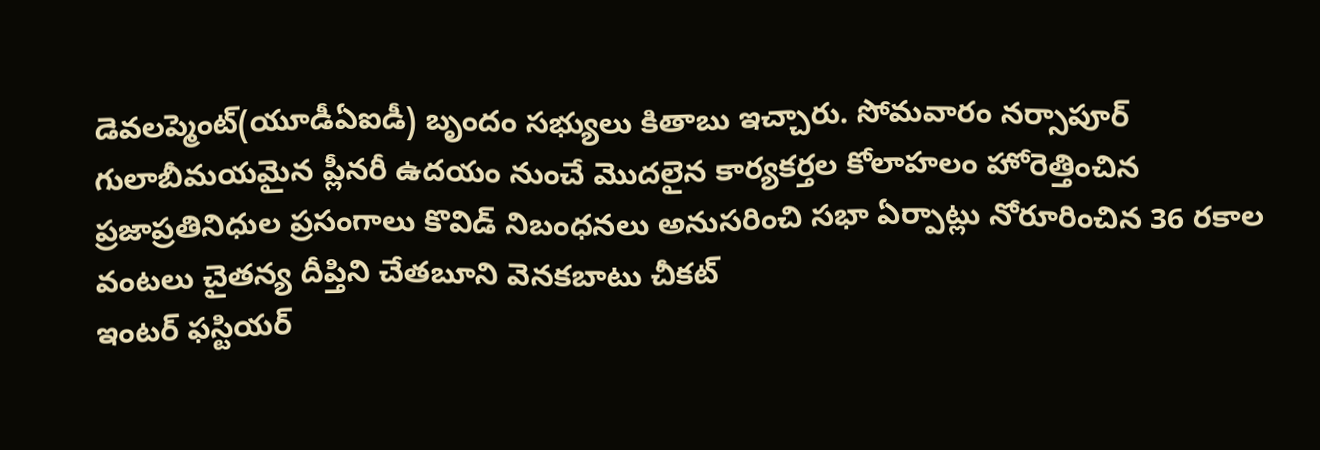డెవలప్మెంట్(యూడీఏఐడీ) బృందం సభ్యులు కితాబు ఇచ్చారు. సోమవారం నర్సాపూర్
గులాబీమయమైన ప్లీనరీ ఉదయం నుంచే మొదలైన కార్యకర్తల కోలాహలం హోరెత్తించిన ప్రజాప్రతినిధుల ప్రసంగాలు కొవిడ్ నిబంధనలు అనుసరించి సభా ఏర్పాట్లు నోరూరించిన 36 రకాల వంటలు చైతన్య దీప్తిని చేతబూని వెనకబాటు చీకట్
ఇంటర్ ఫస్టియర్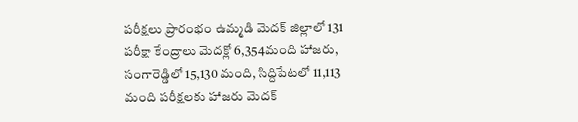పరీక్షలు ప్రారంభం ఉమ్మడి మెదక్ జిల్లాలో 131 పరీక్షా కేంద్రాలు మెదక్లో 6,354మంది హాజరు, సంగారెడ్డిలో 15,130 మంది, సిద్దిపేటలో 11,113 మంది పరీక్షలకు హాజరు మెదక్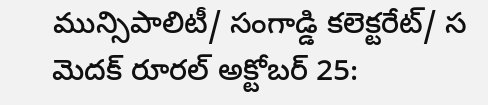మున్సిపాలిటీ/ సంగాడ్డి కలెక్టరేట్/ స
మెదక్ రూరల్ అక్టోబర్ 25: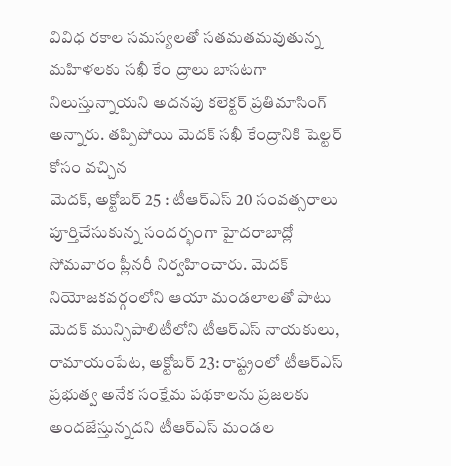వివిధ రకాల సమస్యలతో సతమతమవుతున్న మహిళలకు సఖీ కేం ద్రాలు బాసటగా నిలుస్తున్నాయని అదనపు కలెక్టర్ ప్రతిమాసింగ్ అన్నారు. తప్పిపోయి మెదక్ సఖీ కేంద్రానికి షెల్టర్ కోసం వచ్చిన
మెదక్, అక్టోబర్ 25 : టీఆర్ఎస్ 20 సంవత్సరాలు పూర్తిచేసుకున్న సందర్భంగా హైదరాబాద్లో సోమవారం ప్లీనరీ నిర్వహించారు. మెదక్ నియోజకవర్గంలోని ఆయా మండలాలతో పాటు మెదక్ మున్సిపాలిటీలోని టీఆర్ఎస్ నాయకులు,
రామాయంపేట, అక్టోబర్ 23: రాష్ట్రంలో టీఆర్ఎస్ ప్రభుత్వ అనేక సంక్షేమ పథకాలను ప్రజలకు అందజేస్తున్నదని టీఆర్ఎస్ మండల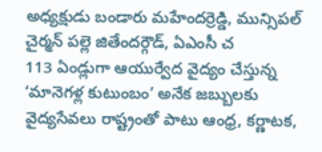అధ్యక్షుడు బండారు మహేందర్రెడ్డి, మున్సిపల్ చైర్మన్ పల్లె జితేందర్గౌడ్, ఏఎంసీ చ
113 ఏండ్లుగా ఆయుర్వేద వైద్యం చేస్తున్న ‘మానెగళ్ల కుటుంబం’ అనేక జబ్బులకు వైద్యసేవలు రాష్ట్రంతో పాటు ఆంధ్ర, కర్ణాటక,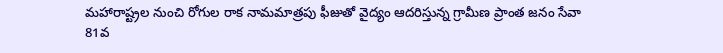మహారాష్ట్రల నుంచి రోగుల రాక నామమాత్రపు ఫీజుతో వైద్యం ఆదరిస్తున్న గ్రామీణ ప్రాంత జనం సేవా
81వ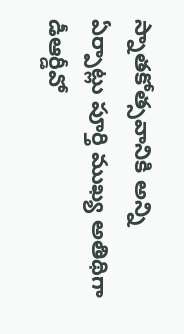స్నాతకోత్సవానికి అన్ని ఏర్పాట్లు పూర్తి ముఖ్య అతిథిగా డీఆర్డీవో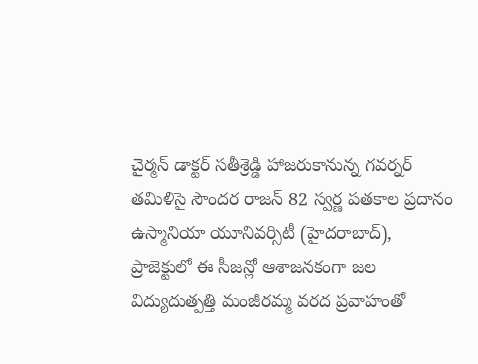చైర్మన్ డాక్టర్ సతీశ్రెడ్డి హాజరుకానున్న గవర్నర్ తమిళిసై సౌందర రాజన్ 82 స్వర్ణ పతకాల ప్రదానం ఉస్మానియా యూనివర్సిటీ (హైదరాబాద్),
ప్రాజెక్టులో ఈ సీజన్లో ఆశాజనకంగా జల విద్యుదుత్పత్తి మంజీరమ్మ వరద ప్రవాహంతో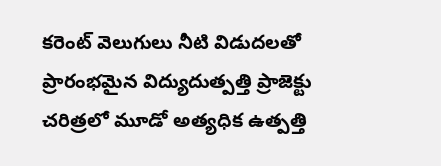కరెంట్ వెలుగులు నీటి విడుదలతో ప్రారంభమైన విద్యుదుత్పత్తి ప్రాజెక్టు చరిత్రలో మూడో అత్యధిక ఉత్పత్తి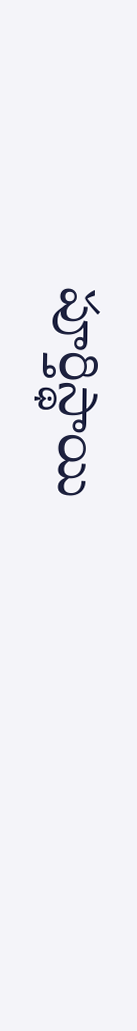పూర్తిస్థాయి